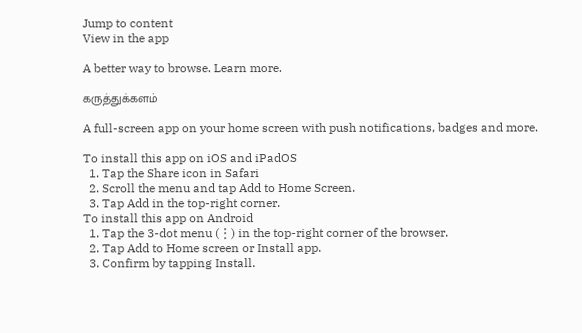Jump to content
View in the app

A better way to browse. Learn more.

கருத்துக்களம்

A full-screen app on your home screen with push notifications, badges and more.

To install this app on iOS and iPadOS
  1. Tap the Share icon in Safari
  2. Scroll the menu and tap Add to Home Screen.
  3. Tap Add in the top-right corner.
To install this app on Android
  1. Tap the 3-dot menu (⋮) in the top-right corner of the browser.
  2. Tap Add to Home screen or Install app.
  3. Confirm by tapping Install.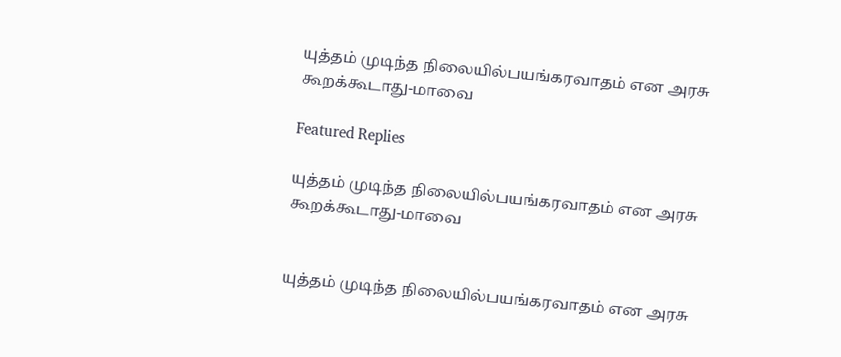யுத்தம் முடிந்த நிலையில்பயங்கரவாதம் என அரசு கூறக்கூடாது-மாவை

Featured Replies

யுத்தம் முடிந்த நிலையில்பயங்கரவாதம் என அரசு கூறக்கூடாது-மாவை


யுத்தம் முடிந்த நிலையில்பயங்கரவாதம் என அரசு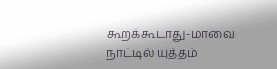கூறக்கூடாது-மாவை
நாட்டில் யுத்தம்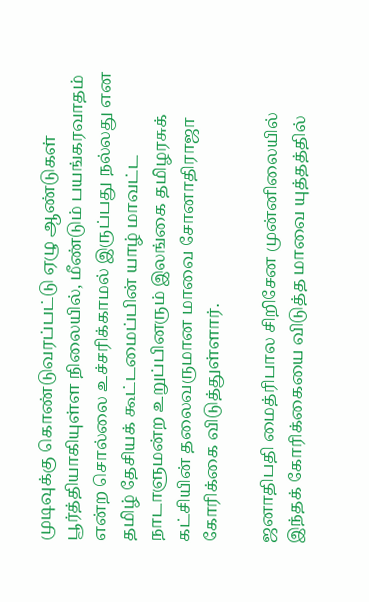முடிவுக்கு கொண்டுவரப்பட்டு ஏழு ஆண்டுகள் பூர்த்தியாகியுள்ள நிலையில், மீண்டும் பயங்கரவாதம் என்ற சொல்லை உச்சரிக்காமல் இருப்பது நல்லது என தமிழ் தேசியக் கூட்டமைப்பின் யாழ் மாவட்ட நாடாளுமன்ற உறுப்பினரும் இலங்கை தமிழரசுக் கட்சியின் தலைவருமான மாவை சோனாதிராஜா கோரிக்கை விடுத்துள்ளார்.

ஜனாதிபதி மைத்ரிபால சிறிசேன முன்னிலையில் இந்தக் கோரிக்கையை விடுத்த மாவை யுத்தத்தில்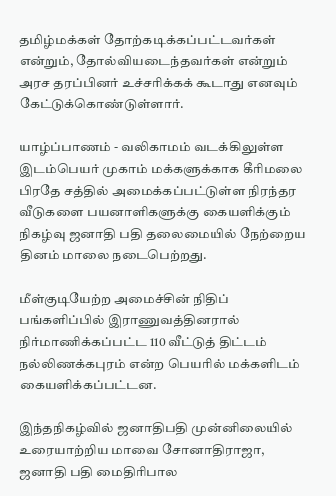தமிழ்மக்கள் தோற்கடிக்கப்பட்டவர்கள் என்றும், தோல்வியடைந்தவர்கள் என்றும் அரச தரப்பினர் உச்சரிக்கக் கூடாது எனவும் கேட்டுக்கொண்டுள்ளார்.

யாழ்ப்பாணம் - வலிகாமம் வடக்கிலுள்ள இடம்பெயர் முகாம் மக்களுக்காக கீரிமலை பிரதே சத்தில் அமைக்கப்பட்டுள்ள நிரந்தர வீடுகளை பயனாளிகளுக்கு கையளிக்கும் நிகழ்வு ஜனாதி பதி தலைமையில் நேற்றைய தினம் மாலை நடைபெற்றது.

மீள்குடியேற்ற அமைச்சின் நிதிப் பங்களிப்பில் இராணுவத்தினரால் நிர்மாணிக்கப்பட்ட 110 வீட்டுத் திட்டம் நல்லிணக்கபுரம் என்ற பெயரில் மக்களிடம்  கையளிக்கப்பட்டன.

இந்தநிகழ்வில் ஜனாதிபதி முன்னிலையில் உரையாற்றிய மாவை சோனாதிராஜா, ஜனாதி பதி மைதிரிபால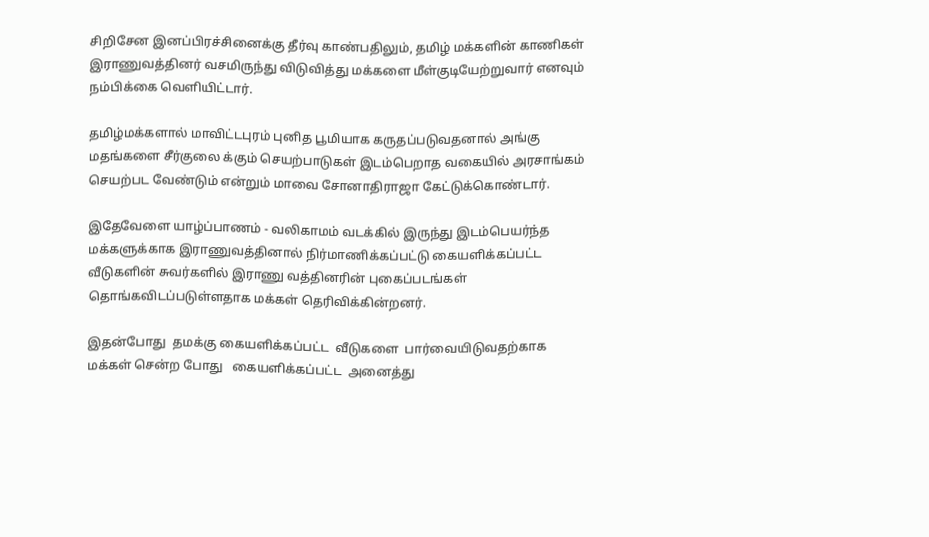சிறிசேன இனப்பிரச்சினைக்கு தீர்வு காண்பதிலும், தமிழ் மக்களின் காணிகள் இராணுவத்தினர் வசமிருந்து விடுவித்து மக்களை மீள்குடியேற்றுவார் எனவும் நம்பிக்கை வெளியிட்டார்.

தமிழ்மக்களால் மாவிட்டபுரம் புனித பூமியாக கருதப்படுவதனால் அங்கு மதங்களை சீர்குலை க்கும் செயற்பாடுகள் இடம்பெறாத வகையில் அரசாங்கம் செயற்பட வேண்டும் என்றும் மாவை சோனாதிராஜா கேட்டுக்கொண்டார்.

இதேவேளை யாழ்ப்பாணம் - வலிகாமம் வடக்கில் இருந்து இடம்பெயர்ந்த மக்களுக்காக இராணுவத்தினால் நிர்மாணிக்கப்பட்டு கையளிக்கப்பட்ட வீடுகளின் சுவர்களில் இராணு வத்தினரின் புகைப்படங்கள் தொங்கவிடப்படுள்ளதாக மக்கள் தெரிவிக்கின்றனர்.

இதன்போது  தமக்கு கையளிக்கப்பட்ட  வீடுகளை  பார்வையிடுவதற்காக  மக்கள் சென்ற போது   கையளிக்கப்பட்ட  அனைத்து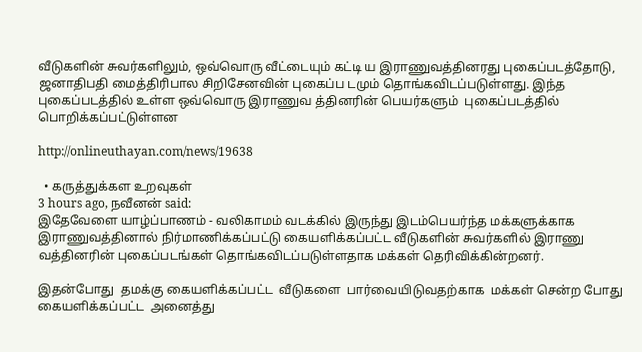வீடுகளின் சுவர்களிலும், ஒவ்வொரு வீட்டையும் கட்டி ய இராணுவத்தினரது புகைப்படத்தோடு, ஜனாதிபதி மைத்திரிபால சிறிசேனவின் புகைப்ப டமும் தொங்கவிடப்படுள்ளது. இந்த புகைப்படத்தில் உள்ள ஒவ்வொரு இராணுவ த்தினரின் பெயர்களும்  புகைப்படத்தில் பொறிக்கப்பட்டுள்ளன

http://onlineuthayan.com/news/19638

  • கருத்துக்கள உறவுகள்
3 hours ago, நவீனன் said:
இதேவேளை யாழ்ப்பாணம் - வலிகாமம் வடக்கில் இருந்து இடம்பெயர்ந்த மக்களுக்காக இராணுவத்தினால் நிர்மாணிக்கப்பட்டு கையளிக்கப்பட்ட வீடுகளின் சுவர்களில் இராணு வத்தினரின் புகைப்படங்கள் தொங்கவிடப்படுள்ளதாக மக்கள் தெரிவிக்கின்றனர்.

இதன்போது  தமக்கு கையளிக்கப்பட்ட  வீடுகளை  பார்வையிடுவதற்காக  மக்கள் சென்ற போது   கையளிக்கப்பட்ட  அனைத்து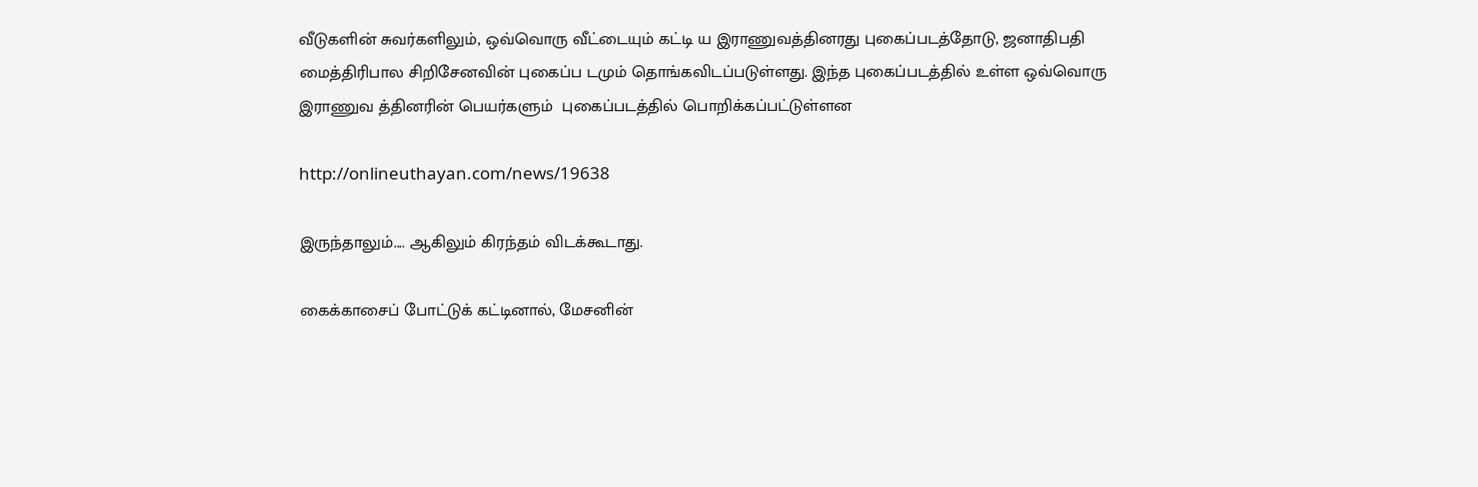வீடுகளின் சுவர்களிலும், ஒவ்வொரு வீட்டையும் கட்டி ய இராணுவத்தினரது புகைப்படத்தோடு, ஜனாதிபதி மைத்திரிபால சிறிசேனவின் புகைப்ப டமும் தொங்கவிடப்படுள்ளது. இந்த புகைப்படத்தில் உள்ள ஒவ்வொரு இராணுவ த்தினரின் பெயர்களும்  புகைப்படத்தில் பொறிக்கப்பட்டுள்ளன

http://onlineuthayan.com/news/19638

இருந்தாலும்.... ஆகிலும் கிரந்தம் விடக்கூடாது.

கைக்காசைப் போட்டுக் கட்டினால், மேசனின்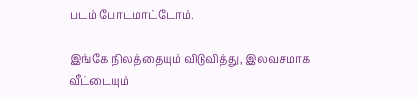படம் போடமாட்டோம்.

இங்கே நிலத்தையும் விடுவித்து, இலவசமாக வீட்டையும்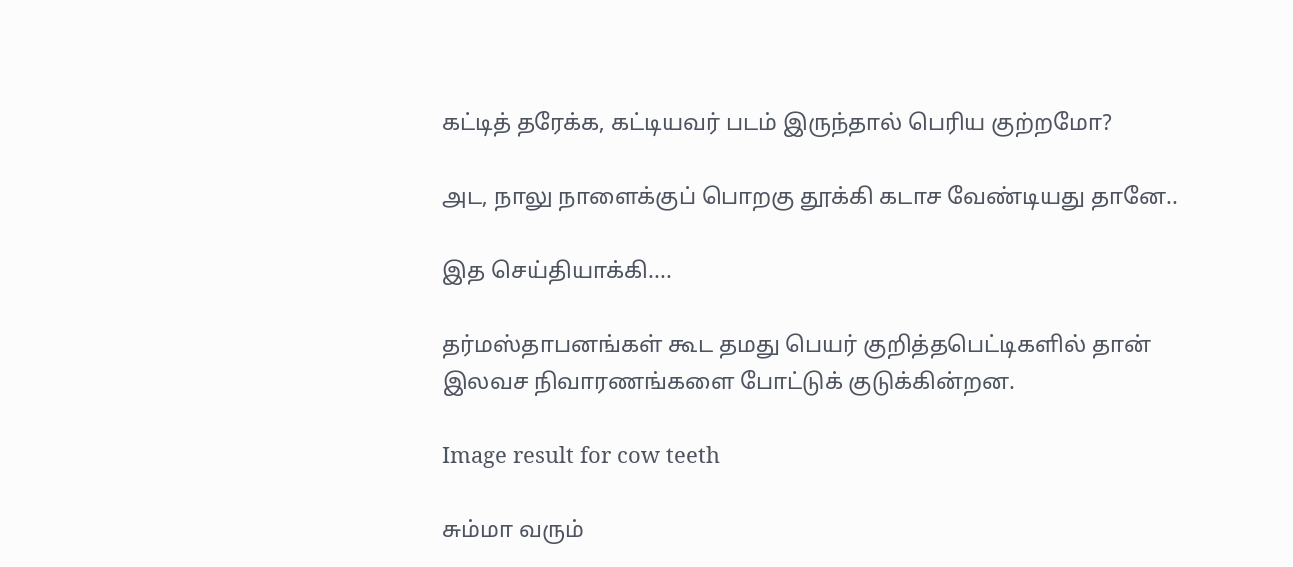கட்டித் தரேக்க, கட்டியவர் படம் இருந்தால் பெரிய குற்றமோ?

அட, நாலு நாளைக்குப் பொறகு தூக்கி கடாச வேண்டியது தானே..

இத செய்தியாக்கி....

தர்மஸ்தாபனங்கள் கூட தமது பெயர் குறித்தபெட்டிகளில் தான் இலவச நிவாரணங்களை போட்டுக் குடுக்கின்றன.

Image result for cow teeth

சும்மா வரும்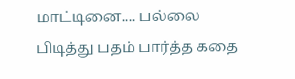மாட்டினை.... பல்லை பிடித்து பதம் பார்த்த கதை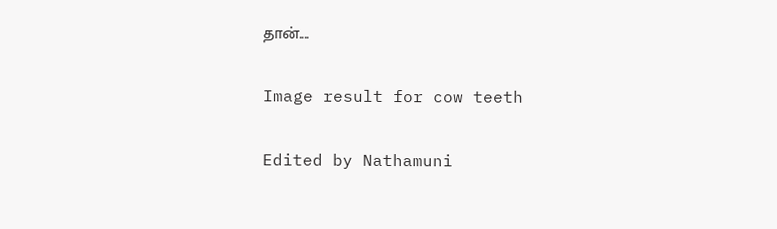தான்....

Image result for cow teeth

Edited by Nathamuni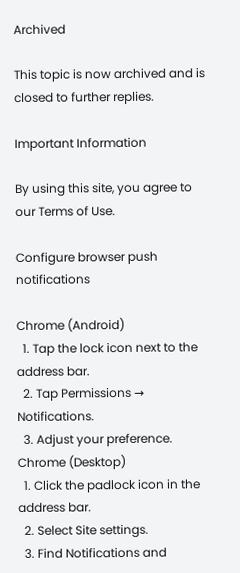Archived

This topic is now archived and is closed to further replies.

Important Information

By using this site, you agree to our Terms of Use.

Configure browser push notifications

Chrome (Android)
  1. Tap the lock icon next to the address bar.
  2. Tap Permissions → Notifications.
  3. Adjust your preference.
Chrome (Desktop)
  1. Click the padlock icon in the address bar.
  2. Select Site settings.
  3. Find Notifications and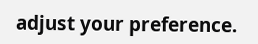adjust your preference.